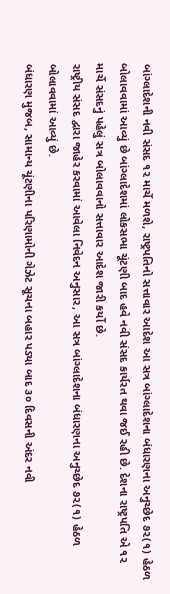બાંગ્લાદેશની નવી સંસદ ૧૨ માર્ચે મળશે, રાષ્ટ્રપતિનો સત્તાવાર આદેશ આ સત્ર બાંગ્લાદેશના બંધારણના અનુચ્છેદ ૭૨(૧) હેઠળ બોલાવવામાં આવ્યું છે બાંગ્લાદેશમાં લોકસભા ચૂંટણી બાદ હવે નવી સંસદ કાર્યરત થવા જઈ રહી છે. દેશના રાષ્ટ્રપતિ એ ૧૨ માર્ચે સંસદનું પહેલું સત્ર બોલાવવાનો સત્તાવાર આદેશ જારી કર્યો છે.
રાષ્ટ્રીય સંસદ દ્વારા જાહેર કરવામાં આવેલા નિવેદન અનુસાર, આ સત્ર બાંગ્લાદેશના બંધારણના અનુચ્છેદ ૭૨(૧) હેઠળ બોલાવવામાં આવ્યું છે.
બંધારણ મુજબ, સામાન્ય ચૂંટણીના પરિણામોની ગેઝેટ સૂચના બહાર પડ્યા બાદ ૩૦ દિવસની અંદર નવી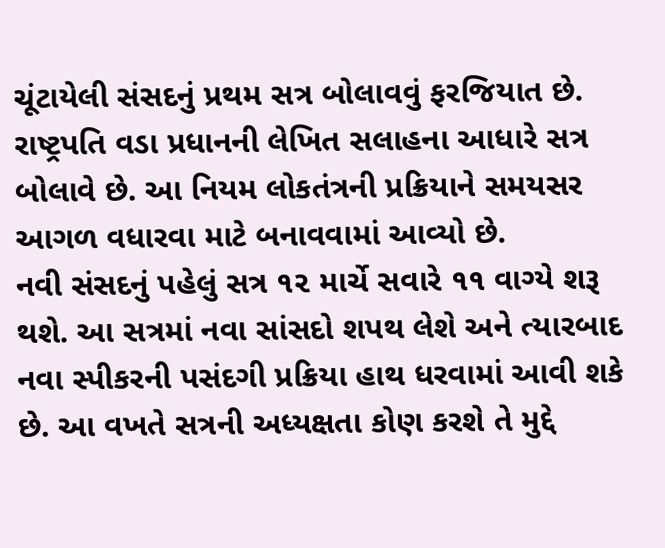ચૂંટાયેલી સંસદનું પ્રથમ સત્ર બોલાવવું ફરજિયાત છે.
રાષ્ટ્રપતિ વડા પ્રધાનની લેખિત સલાહના આધારે સત્ર બોલાવે છે. આ નિયમ લોકતંત્રની પ્રક્રિયાને સમયસર આગળ વધારવા માટે બનાવવામાં આવ્યો છે.
નવી સંસદનું પહેલું સત્ર ૧૨ માર્ચે સવારે ૧૧ વાગ્યે શરૂ થશે. આ સત્રમાં નવા સાંસદો શપથ લેશે અને ત્યારબાદ નવા સ્પીકરની પસંદગી પ્રક્રિયા હાથ ધરવામાં આવી શકે છે. આ વખતે સત્રની અધ્યક્ષતા કોણ કરશે તે મુદ્દે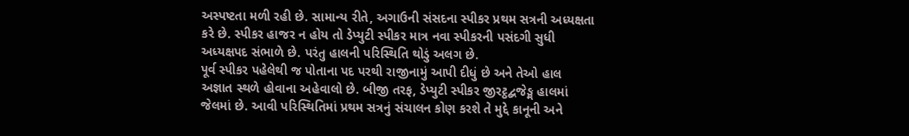અસ્પષ્ટતા મળી રહી છે. સામાન્ય રીતે, અગાઉની સંસદના સ્પીકર પ્રથમ સત્રની અધ્યક્ષતા કરે છે. સ્પીકર હાજર ન હોય તો ડેપ્યુટી સ્પીકર માત્ર નવા સ્પીકરની પસંદગી સુધી અધ્યક્ષપદ સંભાળે છે. પરંતુ હાલની પરિસ્થિતિ થોડું અલગ છે.
પૂર્વ સ્પીકર પહેલેથી જ પોતાના પદ પરથી રાજીનામું આપી દીધું છે અને તેઓ હાલ અજ્ઞાત સ્થળે હોવાના અહેવાલો છે. બીજી તરફ, ડેપ્યુટી સ્પીકર જીરટ્ઠદ્બજેઙ્મ હાલમાં જેલમાં છે. આવી પરિસ્થિતિમાં પ્રથમ સત્રનું સંચાલન કોણ કરશે તે મુદ્દે કાનૂની અને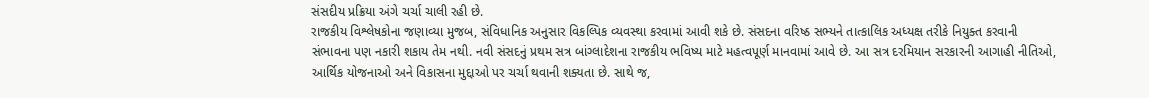સંસદીય પ્રક્રિયા અંગે ચર્ચા ચાલી રહી છે.
રાજકીય વિશ્લેષકોના જણાવ્યા મુજબ, સંવિધાનિક અનુસાર વિકલ્પિક વ્યવસ્થા કરવામાં આવી શકે છે. સંસદના વરિષ્ઠ સભ્યને તાત્કાલિક અધ્યક્ષ તરીકે નિયુક્ત કરવાની સંભાવના પણ નકારી શકાય તેમ નથી. નવી સંસદનું પ્રથમ સત્ર બાંગ્લાદેશના રાજકીય ભવિષ્ય માટે મહત્વપૂર્ણ માનવામાં આવે છે. આ સત્ર દરમિયાન સરકારની આગાહી નીતિઓ, આર્થિક યોજનાઓ અને વિકાસના મુદ્દાઓ પર ચર્ચા થવાની શક્યતા છે. સાથે જ,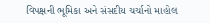વિપક્ષની ભૂમિકા અને સંસદીય ચર્ચાનો માહોલ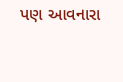પણ આવનારા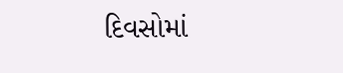દિવસોમાં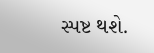સ્પષ્ટ થશે.